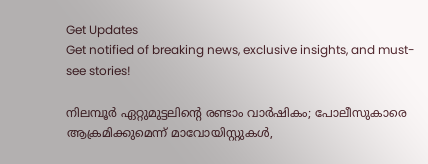Get Updates
Get notified of breaking news, exclusive insights, and must-see stories!

നിലമ്പൂർ ഏറ്റുമുട്ടലിന്റെ രണ്ടാം വാർഷികം; പോലീസുകാരെ ആക്രമിക്കുമെന്ന് മാവോയിസ്റ്റുകള്‍,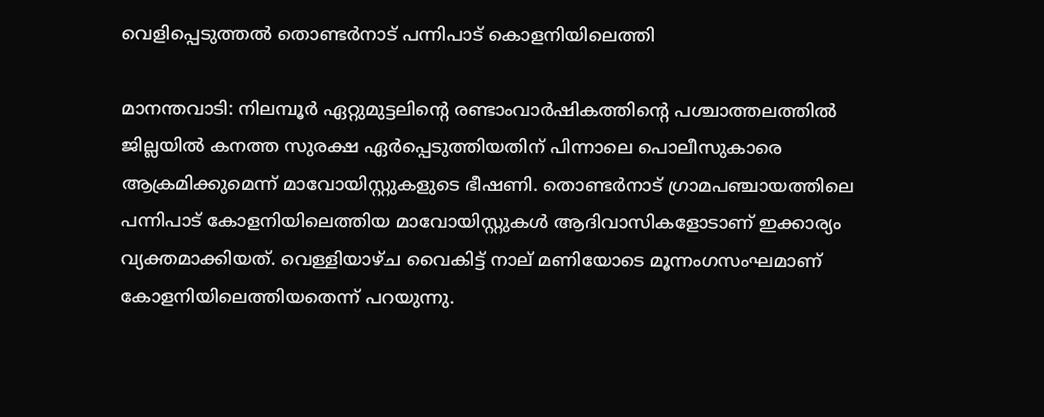വെളിപ്പെടുത്തല്‍ തൊണ്ടര്‍നാട് പന്നിപാട് കൊളനിയിലെത്തി

മാനന്തവാടി: നിലമ്പൂര്‍ ഏറ്റുമുട്ടലിന്റെ രണ്ടാംവാര്‍ഷികത്തിന്റെ പശ്ചാത്തലത്തില്‍ ജില്ലയില്‍ കനത്ത സുരക്ഷ ഏര്‍പ്പെടുത്തിയതിന് പിന്നാലെ പൊലീസുകാരെ ആക്രമിക്കുമെന്ന് മാവോയിസ്റ്റുകളുടെ ഭീഷണി. തൊണ്ടര്‍നാട് ഗ്രാമപഞ്ചായത്തിലെ പന്നിപാട് കോളനിയിലെത്തിയ മാവോയിസ്റ്റുകള്‍ ആദിവാസികളോടാണ് ഇക്കാര്യം വ്യക്തമാക്കിയത്. വെള്ളിയാഴ്ച വൈകിട്ട് നാല് മണിയോടെ മൂന്നംഗസംഘമാണ് കോളനിയിലെത്തിയതെന്ന് പറയുന്നു.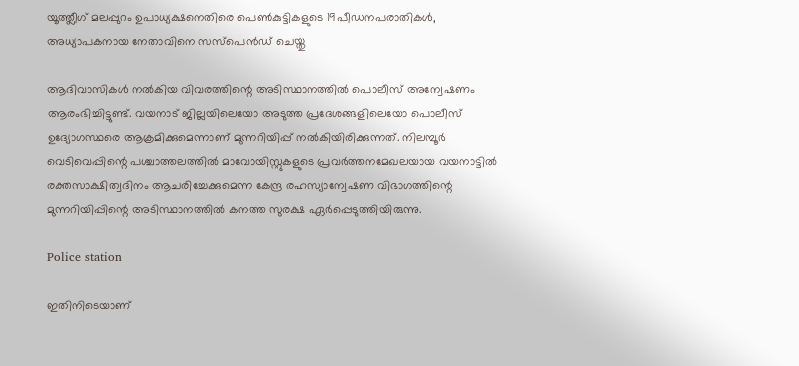യൂത്ത്ലീഗ് മലപ്പുറം ഉപാധ്യക്ഷനെതിരെ പെണ്‍കുട്ടികളുടെ 19പീഡനപരാതികള്‍, അധ്യാപകനായ നേതാവിനെ സസ്‌പെന്‍ഡ് ചെയ്തു

ആദിവാസികള്‍ നല്‍കിയ വിവരത്തിന്റെ അടിസ്ഥാനത്തില്‍ പൊലീസ് അന്വേഷണം ആരംഭിച്ചിട്ടുണ്ട്. വയനാട് ജില്ലയിലെയോ അടുത്ത പ്രദേശങ്ങളിലെയോ പൊലീസ് ഉദ്യോഗസ്ഥരെ ആക്രമിക്കുമെന്നാണ് മുന്നറിയിപ്പ് നല്‍കിയിരിക്കുന്നത്. നിലമ്പൂര്‍ വെടിവെപ്പിന്റെ പശ്ചാത്തലത്തില്‍ മാവോയിസ്റ്റുകളുടെ പ്രവര്‍ത്തനമേഖലയായ വയനാട്ടില്‍ രക്തസാക്ഷിത്വദിനം ആചരിച്ചേക്കുമെന്ന കേന്ദ്ര രഹസ്യാന്വേഷണ വിഭാഗത്തിന്റെ മുന്നറിയിപ്പിന്റെ അടിസ്ഥാനത്തില്‍ കനത്ത സുരക്ഷ ഏര്‍പ്പെടുത്തിയിരുന്നു.

Police station

ഇതിനിടെയാണ്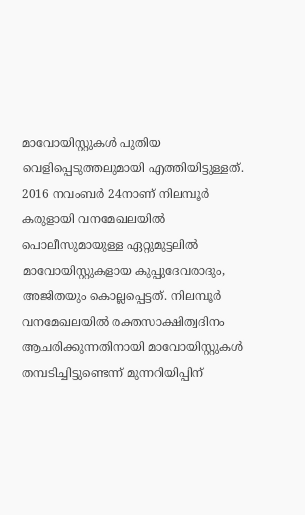മാവോയിസ്റ്റുകള്‍ പുതിയ വെളിപ്പെടുത്തലുമായി എത്തിയിട്ടുള്ളത്. 2016 നവംബര്‍ 24നാണ് നിലമ്പൂര്‍ കരുളായി വനമേഖലയില്‍ പൊലീസുമായുള്ള ഏറ്റുമുട്ടലില്‍ മാവോയിസ്റ്റുകളായ കുപ്പുദേവരാദും, അജിതയും കൊല്ലപ്പെട്ടത്. നിലമ്പൂര്‍ വനമേഖലയില്‍ രക്തസാക്ഷിത്വദിനം ആചരിക്കുന്നതിനായി മാവോയിസ്റ്റുകള്‍ തമ്പടിച്ചിട്ടുണ്ടെന്ന് മുന്നറിയിപ്പിന്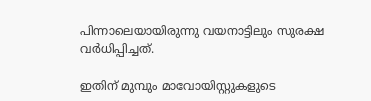പിന്നാലെയായിരുന്നു വയനാട്ടിലും സുരക്ഷ വര്‍ധിപ്പിച്ചത്.

ഇതിന് മുമ്പും മാവോയിസ്റ്റുകളുടെ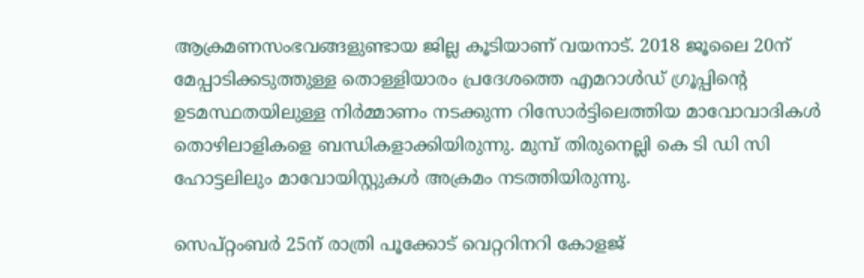ആക്രമണസംഭവങ്ങളുണ്ടായ ജില്ല കൂടിയാണ് വയനാട്. 2018 ജൂലൈ 20ന് മേപ്പാടിക്കടുത്തുള്ള തൊള്ളിയാരം പ്രദേശത്തെ എമറാള്‍ഡ് ഗ്രൂപ്പിന്റെ ഉടമസ്ഥതയിലുള്ള നിര്‍മ്മാണം നടക്കുന്ന റിസോര്‍ട്ടിലെത്തിയ മാവോവാദികള്‍ തൊഴിലാളികളെ ബന്ധികളാക്കിയിരുന്നു. മുമ്പ് തിരുനെല്ലി കെ ടി ഡി സി ഹോട്ടലിലും മാവോയിസ്റ്റുകള്‍ അക്രമം നടത്തിയിരുന്നു.

സെപ്റ്റംബര്‍ 25ന് രാത്രി പൂക്കോട് വെറ്ററിനറി കോളജ്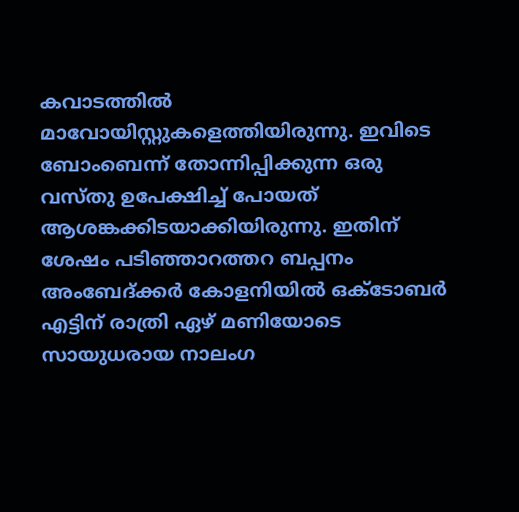കവാടത്തില്‍ മാവോയിസ്റ്റുകളെത്തിയിരുന്നു. ഇവിടെ ബോംബെന്ന് തോന്നിപ്പിക്കുന്ന ഒരു വസ്തു ഉപേക്ഷിച്ച് പോയത് ആശങ്കക്കിടയാക്കിയിരുന്നു. ഇതിന് ശേഷം പടിഞ്ഞാറത്തറ ബപ്പനം അംബേദ്ക്കര്‍ കോളനിയില്‍ ഒക്‌ടോബര്‍ എട്ടിന് രാത്രി ഏഴ് മണിയോടെ സായുധരായ നാലംഗ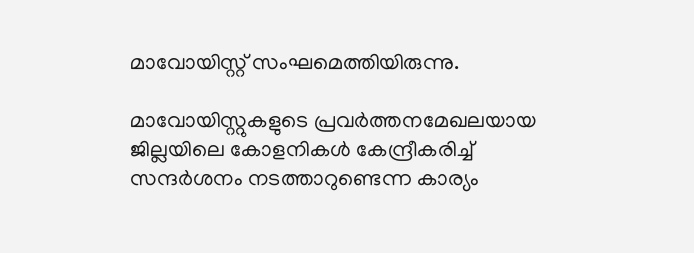മാവോയിസ്റ്റ് സംഘമെത്തിയിരുന്നു.

മാവോയിസ്റ്റുകളുടെ പ്രവര്‍ത്തനമേഖലയായ ജില്ലയിലെ കോളനികള്‍ കേന്ദ്രീകരിച്ച് സന്ദര്‍ശനം നടത്താറുണ്ടെന്ന കാര്യം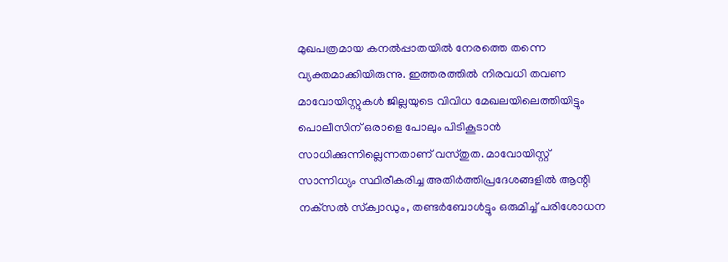മുഖപത്രമായ കനല്‍പ്പാതയില്‍ നേരത്തെ തന്നെ വ്യക്തമാക്കിയിരുന്നു. ഇത്തരത്തില്‍ നിരവധി തവണ മാവോയിസ്റ്റുകള്‍ ജില്ലയുടെ വിവിധ മേഖലയിലെത്തിയിട്ടും പൊലീസിന് ഒരാളെ പോലും പിടികൂടാന്‍ സാധിക്കുന്നില്ലെന്നതാണ് വസ്തുത. മാവോയിസ്റ്റ് സാന്നിധ്യം സ്ഥിരീകരിച്ച അതിര്‍ത്തിപ്രദേശങ്ങളില്‍ ആന്റി നക്‌സല്‍ സ്‌ക്വാഡും, തണ്ടര്‍ബോള്‍ട്ടും ഒരുമിച്ച് പരിശോധന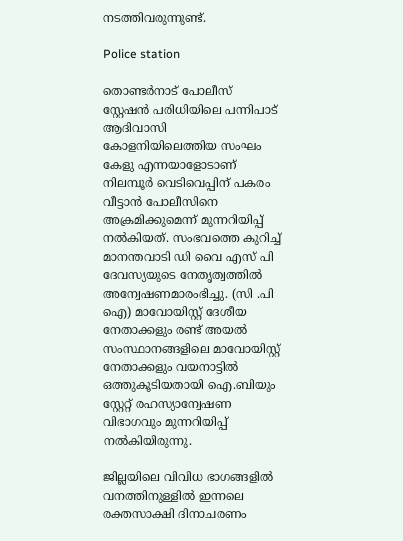നടത്തിവരുന്നുണ്ട്.

Police station

തൊണ്ടര്‍നാട് പോലീസ് സ്റ്റേഷന്‍ പരിധിയിലെ പന്നിപാട് ആദിവാസി കോളനിയിലെത്തിയ സംഘം കേളു എന്നയാളോടാണ് നിലമ്പൂര്‍ വെടിവെപ്പിന് പകരം വീട്ടാന്‍ പോലീസിനെ അക്രമിക്കുമെന്ന് മുന്നറിയിപ്പ് നല്‍കിയത്. സംഭവത്തെ കുറിച്ച് മാനന്തവാടി ഡി വൈ എസ് പി ദേവസ്യയുടെ നേതൃത്വത്തില്‍ അന്വേഷണമാരംഭിച്ചു. (സി .പി ഐ) മാവോയിസ്റ്റ് ദേശീയ നേതാക്കളും രണ്ട് അയല്‍ സംസ്ഥാനങ്ങളിലെ മാവോയിസ്റ്റ് നേതാക്കളും വയനാട്ടില്‍ ഒത്തുകൂടിയതായി ഐ.ബിയും സ്റ്റേറ്റ് രഹസ്യാന്വേഷണ വിഭാഗവും മുന്നറിയിപ്പ് നല്‍കിയിരുന്നു.

ജില്ലയിലെ വിവിധ ഭാഗങ്ങളില്‍ വനത്തിനുള്ളില്‍ ഇന്നലെ രക്തസാക്ഷി ദിനാചരണം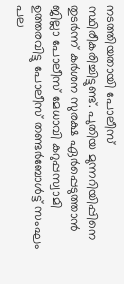നടത്തിയതായി പോലീസ് സ്ഥിരീകരിച്ചിട്ടുണ്ട്. പുതിയ മുന്നറിയിപ്പിനെ തുടര്‍ന്ന് കര്‍ശന സുരക്ഷ ഏര്‍പ്പെടുത്താന്‍ ജില്ലാ പോലീസ് മേധാവി കറുപ്പസ്വാമി ഉത്തരവിട്ടു പോലീസ് തണ്ടര്‍ബോള്‍ട്ട് സംഘം പല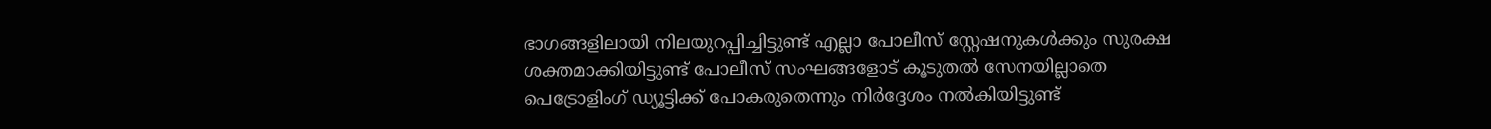ഭാഗങ്ങളിലായി നിലയുറപ്പിച്ചിട്ടുണ്ട് എല്ലാ പോലീസ് സ്റ്റേഷനുകള്‍ക്കും സുരക്ഷ ശക്തമാക്കിയിട്ടുണ്ട് പോലീസ് സംഘങ്ങളോട് കൂടുതല്‍ സേനയില്ലാതെ പെട്രോളിംഗ് ഡ്യൂട്ടിക്ക് പോകരുതെന്നും നിര്‍ദ്ദേശം നല്‍കിയിട്ടുണ്ട്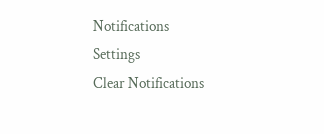Notifications
Settings
Clear Notifications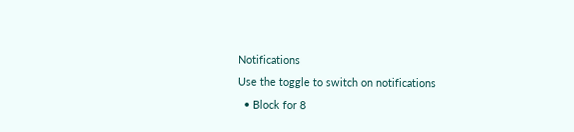Notifications
Use the toggle to switch on notifications
  • Block for 8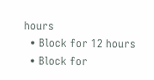hours
  • Block for 12 hours
  • Block for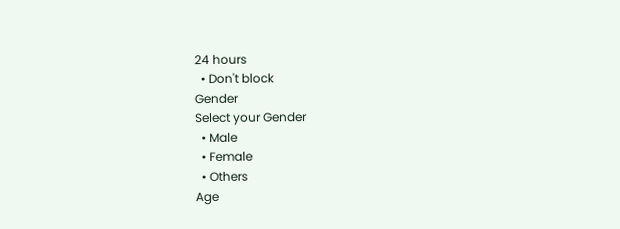24 hours
  • Don't block
Gender
Select your Gender
  • Male
  • Female
  • Others
Age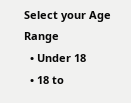Select your Age Range
  • Under 18
  • 18 to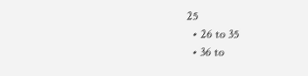25
  • 26 to 35
  • 36 to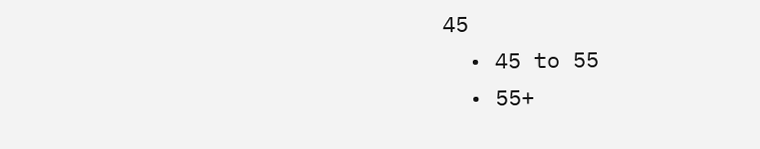45
  • 45 to 55
  • 55+